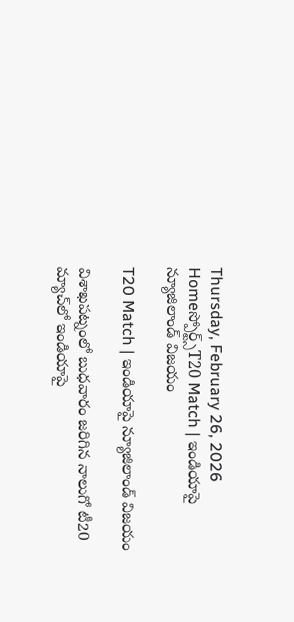Thursday, February 26, 2026
Homeస్పోర్ట్స్T20 Match | ఇండియాపై న్యూజిలాండ్ విజయం

T20 Match | ఇండియాపై న్యూజిలాండ్ విజయం

విశాఖపట్నంలో బుధవారం జరిగిన నాలుగో టీ20 మ్యాచ్‌లో ఇండియాపై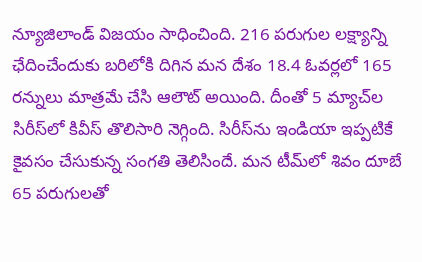న్యూజిలాండ్ విజయం సాధించింది. 216 పరుగుల లక్ష్యాన్ని ఛేదించేందుకు బరిలోకి దిగిన మన దేశం 18.4 ఓవర్లలో 165 రన్నులు మాత్రమే చేసి ఆలౌట్ అయింది. దీంతో 5 మ్యాచ్‌ల సిరీస్‌‌లో కివీస్ తొలిసారి నెగ్గింది. సిరీస్‌ను ఇండియా ఇప్పటికే కైవసం చేసుకున్న సంగతి తెలిసిందే. మన టీమ్‌లో శివం దూబే 65 పరుగులతో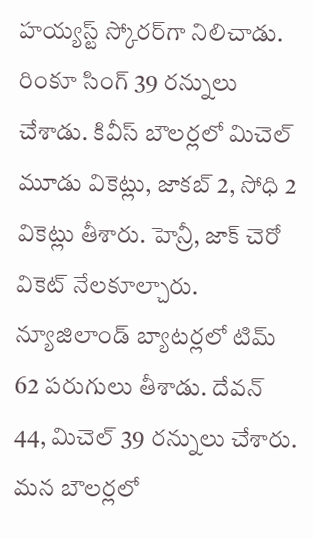హయ్యస్ట్ స్కోరర్‌గా నిలిచాడు. రింకూ సింగ్ 39 రన్నులు చేశాడు. కివీస్ బౌలర్లలో మిచెల్ మూడు వికెట్లు, జాకబ్ 2, సోధి 2 వికెట్లు తీశారు. హెన్రీ, జాక్ చెరో వికెట్ నేలకూల్చారు. న్యూజిలాండ్ బ్యాటర్లలో టిమ్ 62 పరుగులు తీశాడు. దేవన్ 44, మిచెల్ 39 రన్నులు చేశారు. మన బౌలర్లలో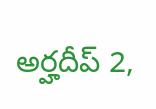అర్హదీప్ 2,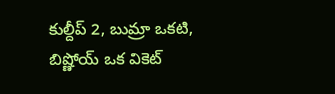కుల్దీప్ 2, బుమ్రా ఒకటి, బిష్ణోయ్ ఒక వికెట్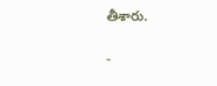తీశారు.

-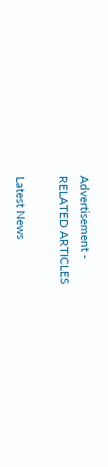Advertisement -
RELATED ARTICLES

Latest News